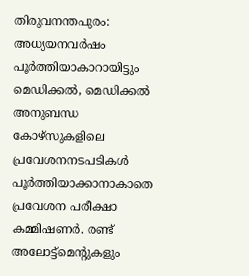തിരുവനന്തപുരം: അധ്യയനവർഷം പൂർത്തിയാകാറായിട്ടും മെഡിക്കൽ, മെഡിക്കൽ അനുബന്ധ കോഴ്സുകളിലെ പ്രവേശനനടപടികൾ പൂർത്തിയാക്കാനാകാതെ പ്രവേശന പരീക്ഷാ കമ്മിഷണർ. രണ്ട് അലോട്ട്മെന്റുകളും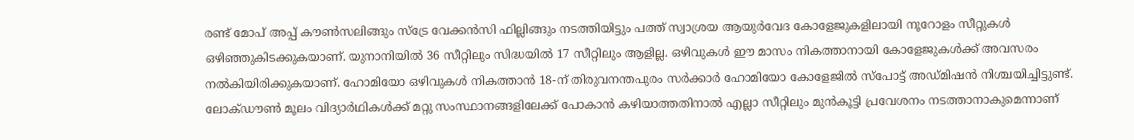രണ്ട് മോപ് അപ്പ് കൗൺസലിങ്ങും സ്ട്രേ വേക്കൻസി ഫില്ലിങ്ങും നടത്തിയിട്ടും പത്ത് സ്വാശ്രയ ആയുർവേദ കോളേജുകളിലായി നൂറോളം സീറ്റുകൾ ഒഴിഞ്ഞുകിടക്കുകയാണ്. യുനാനിയിൽ 36 സീറ്റിലും സിദ്ധയിൽ 17 സീറ്റിലും ആളില്ല. ഒഴിവുകൾ ഈ മാസം നികത്താനായി കോളേജുകൾക്ക് അവസരം നൽകിയിരിക്കുകയാണ്. ഹോമിയോ ഒഴിവുകൾ നികത്താൻ 18-ന് തിരുവനന്തപുരം സർക്കാർ ഹോമിയോ കോളേജിൽ സ്പോട്ട് അഡ്മിഷൻ നിശ്ചയിച്ചിട്ടുണ്ട്. ലോക്ഡൗൺ മൂലം വിദ്യാർഥികൾക്ക് മറ്റു സംസ്ഥാനങ്ങളിലേക്ക് പോകാൻ കഴിയാത്തതിനാൽ എല്ലാ സീറ്റിലും മുൻകൂട്ടി പ്രവേശനം നടത്താനാകുമെന്നാണ്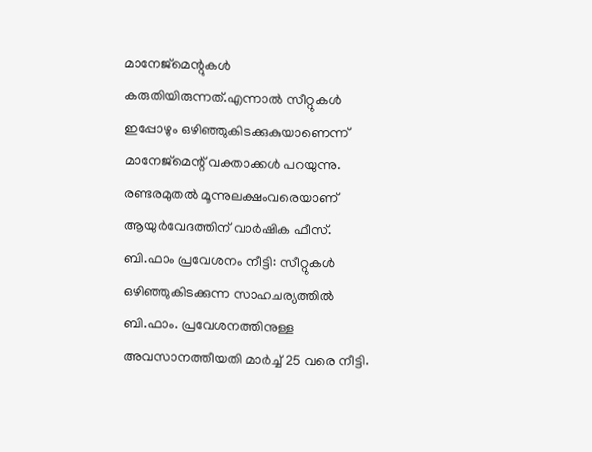മാനേജ്മെന്റുകൾ കരുതിയിരുന്നത്.എന്നാൽ സീറ്റുകൾ ഇപ്പോഴും ഒഴിഞ്ഞുകിടക്കുകുയാണെന്ന് മാനേജ്മെന്റ് വക്താക്കൾ പറയുന്നു. രണ്ടരമുതൽ മൂന്നുലക്ഷംവരെയാണ് ആയുർവേദത്തിന് വാർഷിക ഫീസ്. ബി.ഫാം പ്രവേശനം നീട്ടി: സീറ്റുകൾ ഒഴിഞ്ഞുകിടക്കുന്ന സാഹചര്യത്തിൽ ബി.ഫാം. പ്രവേശനത്തിനുള്ള അവസാനത്തീയതി മാർച്ച് 25 വരെ നീട്ടി.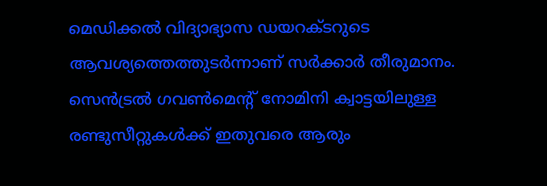മെഡിക്കൽ വിദ്യാഭ്യാസ ഡയറക്ടറുടെ ആവശ്യത്തെത്തുടർന്നാണ് സർക്കാർ തീരുമാനം. സെൻട്രൽ ഗവൺമെന്റ് നോമിനി ക്വാട്ടയിലുള്ള രണ്ടുസീറ്റുകൾക്ക് ഇതുവരെ ആരും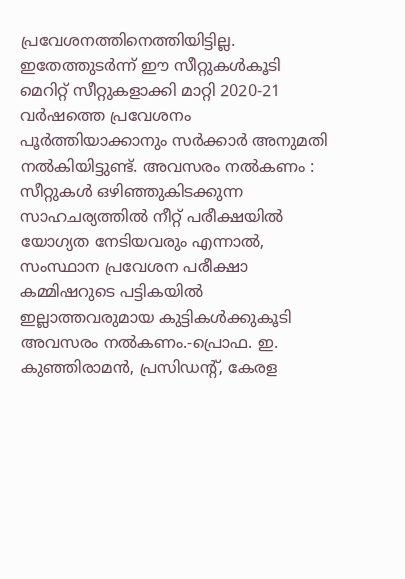പ്രവേശനത്തിനെത്തിയിട്ടില്ല. ഇതേത്തുടർന്ന് ഈ സീറ്റുകൾകൂടി മെറിറ്റ് സീറ്റുകളാക്കി മാറ്റി 2020-21 വർഷത്തെ പ്രവേശനം പൂർത്തിയാക്കാനും സർക്കാർ അനുമതി നൽകിയിട്ടുണ്ട്. അവസരം നൽകണം : സീറ്റുകൾ ഒഴിഞ്ഞുകിടക്കുന്ന സാഹചര്യത്തിൽ നീറ്റ് പരീക്ഷയിൽ യോഗ്യത നേടിയവരും എന്നാൽ, സംസ്ഥാന പ്രവേശന പരീക്ഷാ കമ്മിഷറുടെ പട്ടികയിൽ ഇല്ലാത്തവരുമായ കുട്ടികൾക്കുകൂടി അവസരം നൽകണം.-പ്രൊഫ. ഇ. കുഞ്ഞിരാമൻ, പ്രസിഡന്റ്, കേരള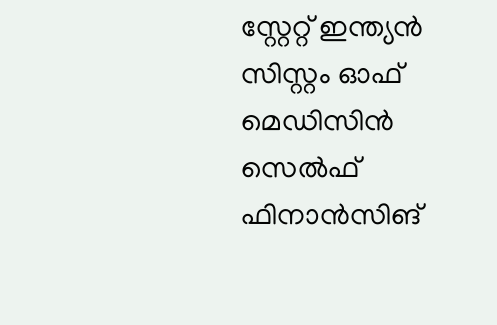സ്റ്റേറ്റ് ഇന്ത്യൻ സിസ്റ്റം ഓഫ് മെഡിസിൻ സെൽഫ് ഫിനാൻസിങ്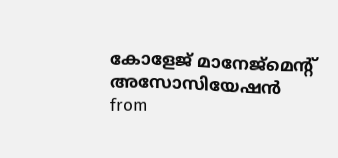കോളേജ് മാനേജ്മെന്റ് അസോസിയേഷൻ
from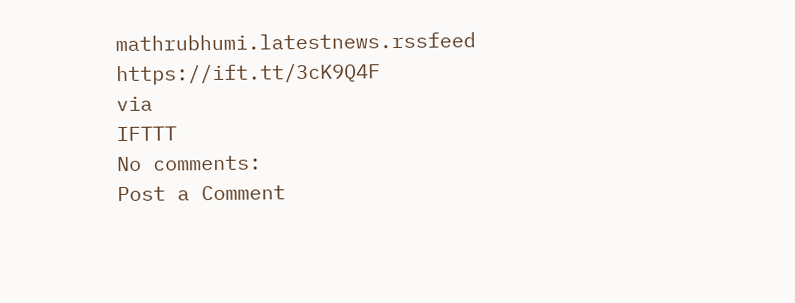mathrubhumi.latestnews.rssfeed https://ift.tt/3cK9Q4F
via
IFTTT
No comments:
Post a Comment